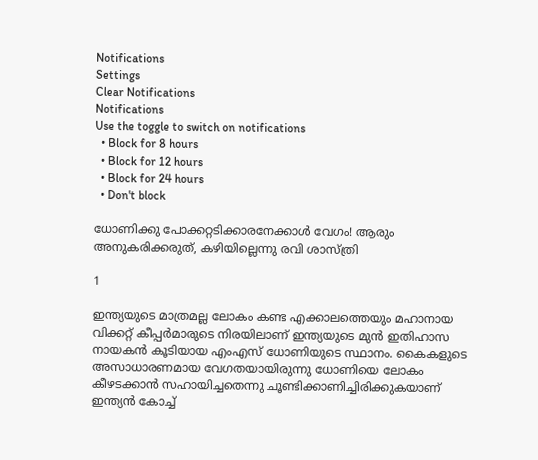Notifications
Settings
Clear Notifications
Notifications
Use the toggle to switch on notifications
  • Block for 8 hours
  • Block for 12 hours
  • Block for 24 hours
  • Don't block

ധോണിക്കു പോക്കറ്റടിക്കാരനേക്കാള്‍ വേഗം! ആരും അനുകരിക്കരുത്, കഴിയില്ലെന്നു രവി ശാസ്ത്രി

1

ഇന്ത്യയുടെ മാത്രമല്ല ലോകം കണ്ട എക്കാലത്തെയും മഹാനായ വിക്കറ്റ് കീപ്പര്‍മാരുടെ നിരയിലാണ് ഇന്ത്യയുടെ മുന്‍ ഇതിഹാസ നായകന്‍ കൂടിയായ എംഎസ് ധോണിയുടെ സ്ഥാനം. കൈകളുടെ അസാധാരണമായ വേഗതയായിരുന്നു ധോണിയെ ലോകം കീഴടക്കാന്‍ സഹായിച്ചതെന്നു ചൂണ്ടിക്കാണിച്ചിരിക്കുകയാണ് ഇന്ത്യന്‍ കോച്ച്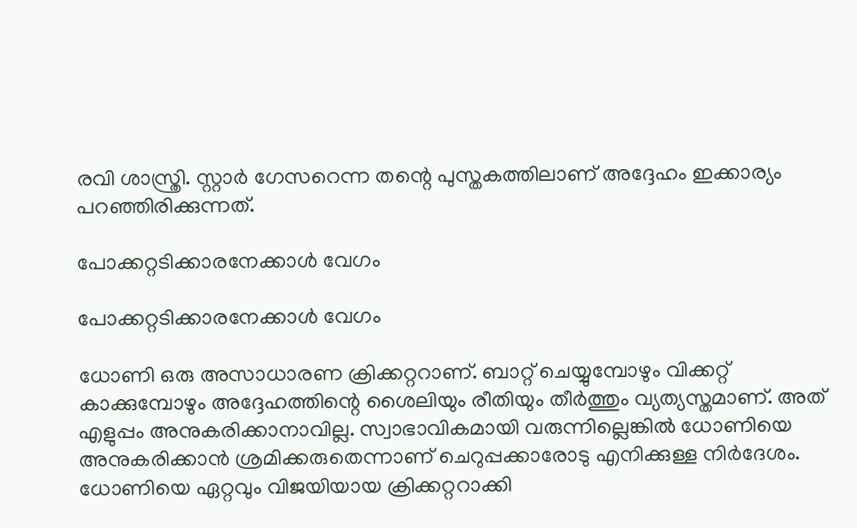രവി ശാസ്ത്രി. സ്റ്റാര്‍ ഗേസറെന്ന തന്റെ പുസ്തകത്തിലാണ് അദ്ദേഹം ഇക്കാര്യം പറഞ്ഞിരിക്കുന്നത്.

പോക്കറ്റടിക്കാരനേക്കാള്‍ വേഗം

പോക്കറ്റടിക്കാരനേക്കാള്‍ വേഗം

ധോണി ഒരു അസാധാരണ ക്രിക്കറ്ററാണ്. ബാറ്റ് ചെയ്യുമ്പോഴും വിക്കറ്റ് കാക്കുമ്പോഴും അദ്ദേഹത്തിന്റെ ശൈലിയും രീതിയും തീര്‍ത്തും വ്യത്യസ്തമാണ്. അത് എളുപ്പം അനുകരിക്കാനാവില്ല. സ്വാഭാവികമായി വരുന്നില്ലെങ്കില്‍ ധോണിയെ അനുകരിക്കാന്‍ ശ്രമിക്കരുതെന്നാണ് ചെറുപ്പക്കാരോടു എനിക്കുള്ള നിര്‍ദേശം. ധോണിയെ ഏറ്റവും വിജയിയായ ക്രിക്കറ്ററാക്കി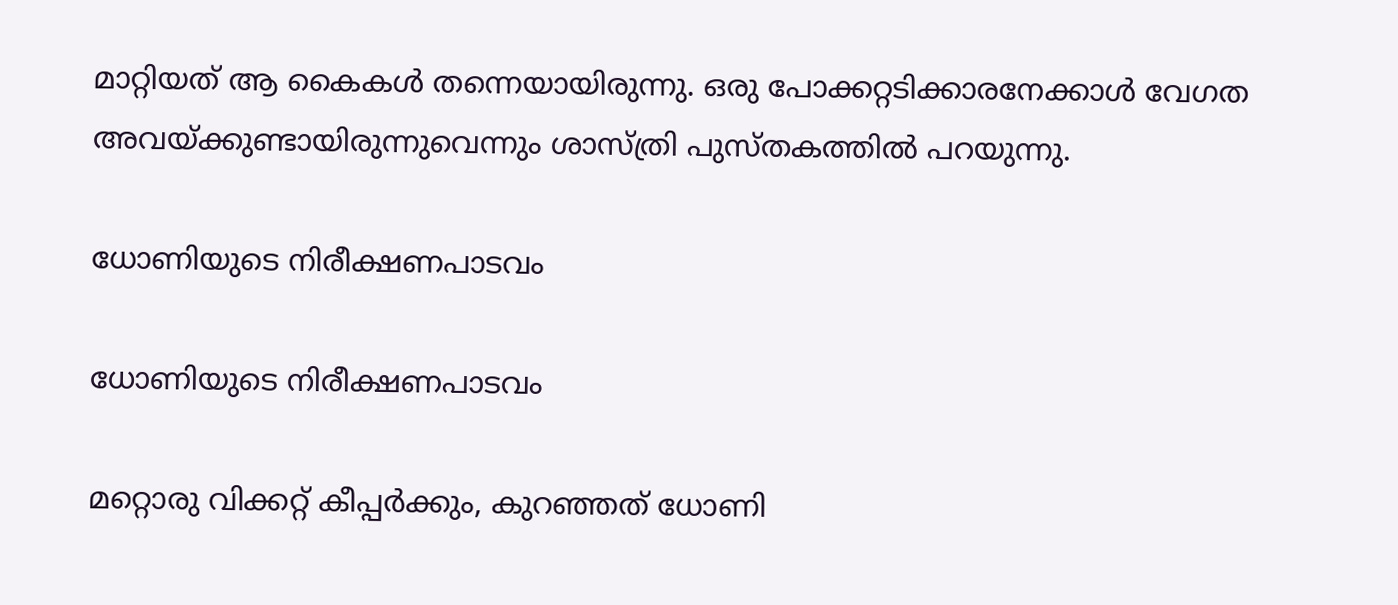മാറ്റിയത് ആ കൈകള്‍ തന്നെയായിരുന്നു. ഒരു പോക്കറ്റടിക്കാരനേക്കാള്‍ വേഗത അവയ്ക്കുണ്ടായിരുന്നുവെന്നും ശാസ്ത്രി പുസ്തകത്തില്‍ പറയുന്നു.

ധോണിയുടെ നിരീക്ഷണപാടവം

ധോണിയുടെ നിരീക്ഷണപാടവം

മറ്റൊരു വിക്കറ്റ് കീപ്പര്‍ക്കും, കുറഞ്ഞത് ധോണി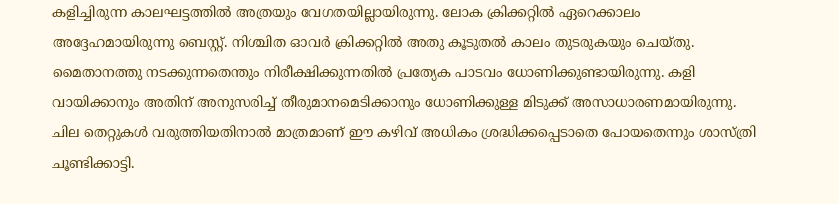കളിച്ചിരുന്ന കാലഘട്ടത്തില്‍ അത്രയും വേഗതയില്ലായിരുന്നു. ലോക ക്രിക്കറ്റില്‍ ഏറെക്കാലം അദ്ദേഹമായിരുന്നു ബെസ്റ്റ്. നിശ്ചിത ഓവര്‍ ക്രിക്കറ്റില്‍ അതു കൂടുതല്‍ കാലം തുടരുകയും ചെയ്തു. മൈതാനത്തു നടക്കുന്നതെന്തും നിരീക്ഷിക്കുന്നതില്‍ പ്രത്യേക പാടവം ധോണിക്കുണ്ടായിരുന്നു. കളി വായിക്കാനും അതിന് അനുസരിച്ച് തീരുമാനമെടിക്കാനും ധോണിക്കുള്ള മിടുക്ക് അസാധാരണമായിരുന്നു. ചില തെറ്റുകള്‍ വരുത്തിയതിനാല്‍ മാത്രമാണ് ഈ കഴിവ് അധികം ശ്രദ്ധിക്കപ്പെടാതെ പോയതെന്നും ശാസ്ത്രി ചൂണ്ടിക്കാട്ടി.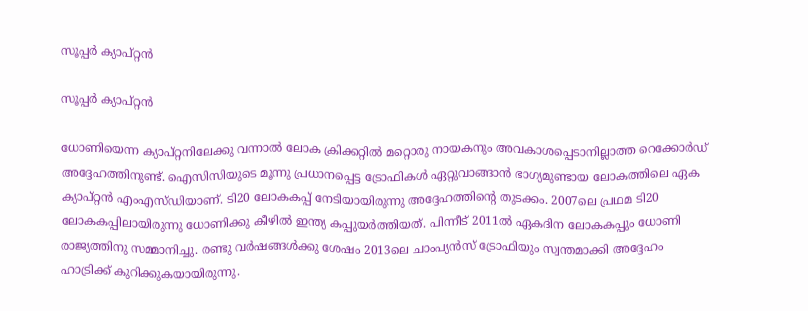സൂപ്പര്‍ ക്യാപ്റ്റന്‍

സൂപ്പര്‍ ക്യാപ്റ്റന്‍

ധോണിയെന്ന ക്യാപ്റ്റനിലേക്കു വന്നാല്‍ ലോക ക്രിക്കറ്റില്‍ മറ്റൊരു നായകനും അവകാശപ്പെടാനില്ലാത്ത റെക്കോര്‍ഡ് അദ്ദേഹത്തിനുണ്ട്. ഐസിസിയുടെ മൂന്നു പ്രധാനപ്പെട്ട ട്രോഫികള്‍ ഏറ്റുവാങ്ങാന്‍ ഭാഗ്യമുണ്ടായ ലോകത്തിലെ ഏക ക്യാപ്റ്റന്‍ എംഎസ്ഡിയാണ്. ടി20 ലോകകപ്പ് നേടിയായിരുന്നു അദ്ദേഹത്തിന്റെ തുടക്കം. 2007ലെ പ്രഥമ ടി20 ലോകകപ്പിലായിരുന്നു ധോണിക്കു കീഴില്‍ ഇന്ത്യ കപ്പുയര്‍ത്തിയത്. പിന്നീട് 2011ല്‍ ഏകദിന ലോകകപ്പും ധോണി രാജ്യത്തിനു സമ്മാനിച്ചു. രണ്ടു വര്‍ഷങ്ങള്‍ക്കു ശേഷം 2013ലെ ചാംപ്യന്‍സ് ട്രോഫിയും സ്വന്തമാക്കി അദ്ദേഹം ഹാട്രിക്ക് കുറിക്കുകയായിരുന്നു.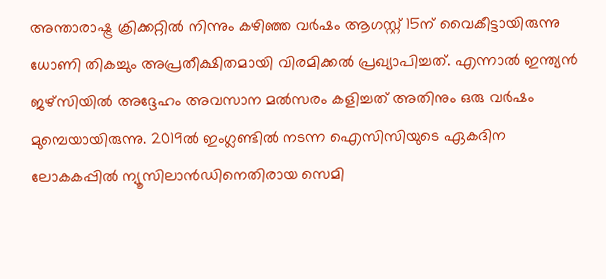അന്താരാഷ്ട്ര ക്രിക്കറ്റില്‍ നിന്നും കഴിഞ്ഞ വര്‍ഷം ആഗസ്റ്റ് 15ന് വൈകീട്ടായിരുന്നു ധോണി തികച്ചും അപ്രതീക്ഷിതമായി വിരമിക്കല്‍ പ്രഖ്യാപിച്ചത്. എന്നാല്‍ ഇന്ത്യന്‍ ജഴ്‌സിയില്‍ അദ്ദേഹം അവസാന മല്‍സരം കളിച്ചത് അതിനും ഒരു വര്‍ഷം മുമ്പെയായിരുന്നു. 2019ല്‍ ഇംഗ്ലണ്ടില്‍ നടന്ന ഐസിസിയുടെ ഏകദിന ലോകകപ്പില്‍ ന്യൂസിലാന്‍ഡിനെതിരായ സെമി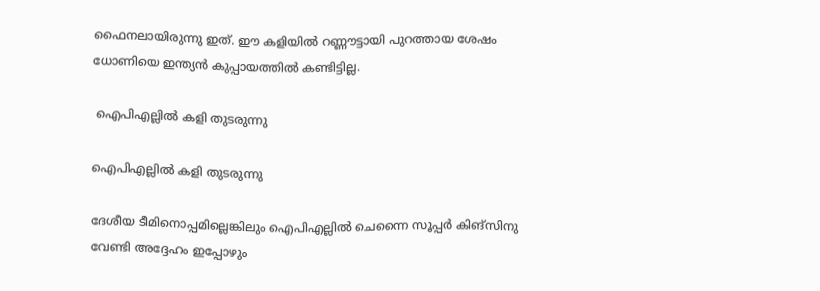ഫൈനലായിരുന്നു ഇത്. ഈ കളിയില്‍ റണ്ണൗട്ടായി പുറത്തായ ശേഷം ധോണിയെ ഇന്ത്യന്‍ കുപ്പായത്തില്‍ കണ്ടിട്ടില്ല.

 ഐപിഎല്ലില്‍ കളി തുടരുന്നു

ഐപിഎല്ലില്‍ കളി തുടരുന്നു

ദേശീയ ടീമിനൊപ്പമില്ലെങ്കിലും ഐപിഎല്ലില്‍ ചെന്നൈ സൂപ്പര്‍ കിങ്‌സിനു വേണ്ടി അദ്ദേഹം ഇപ്പോഴും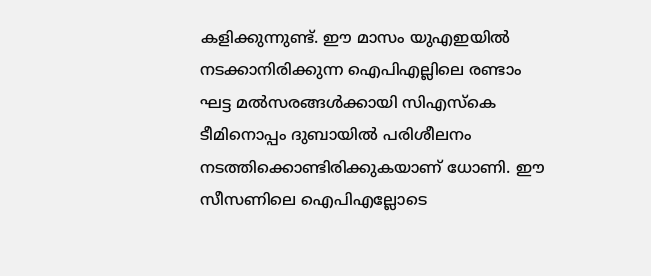കളിക്കുന്നുണ്ട്. ഈ മാസം യുഎഇയില്‍ നടക്കാനിരിക്കുന്ന ഐപിഎല്ലിലെ രണ്ടാം ഘട്ട മല്‍സരങ്ങള്‍ക്കായി സിഎസ്‌കെ ടീമിനൊപ്പം ദുബായില്‍ പരിശീലനം നടത്തിക്കൊണ്ടിരിക്കുകയാണ് ധോണി. ഈ സീസണിലെ ഐപിഎല്ലോടെ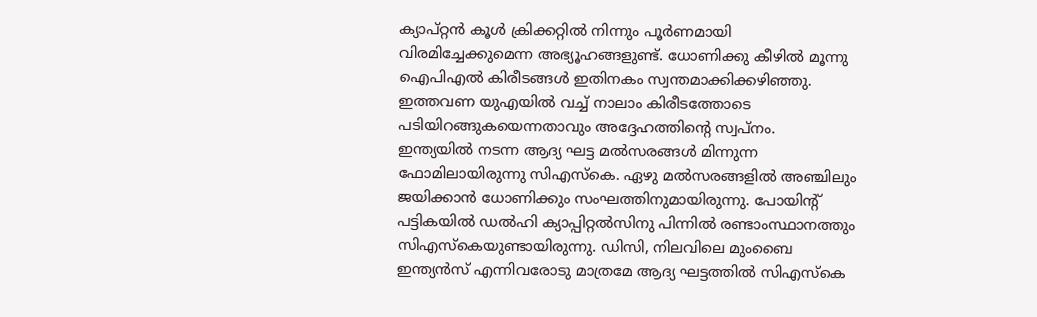ക്യാപ്റ്റന്‍ കൂള്‍ ക്രിക്കറ്റില്‍ നിന്നും പൂര്‍ണമായി വിരമിച്ചേക്കുമെന്ന അഭ്യൂഹങ്ങളുണ്ട്. ധോണിക്കു കീഴില്‍ മൂന്നു ഐപിഎല്‍ കിരീടങ്ങള്‍ ഇതിനകം സ്വന്തമാക്കിക്കഴിഞ്ഞു. ഇത്തവണ യുഎയില്‍ വച്ച് നാലാം കിരീടത്തോടെ പടിയിറങ്ങുകയെന്നതാവും അദ്ദേഹത്തിന്റെ സ്വപ്നം.
ഇന്ത്യയില്‍ നടന്ന ആദ്യ ഘട്ട മല്‍സരങ്ങള്‍ മിന്നുന്ന ഫോമിലായിരുന്നു സിഎസ്‌കെ. ഏഴു മല്‍സരങ്ങളില്‍ അഞ്ചിലും ജയിക്കാന്‍ ധോണിക്കും സംഘത്തിനുമായിരുന്നു. പോയിന്റ് പട്ടികയില്‍ ഡല്‍ഹി ക്യാപ്പിറ്റല്‍സിനു പിന്നില്‍ രണ്ടാംസ്ഥാനത്തും സിഎസ്‌കെയുണ്ടായിരുന്നു. ഡിസി, നിലവിലെ മുംബൈ ഇന്ത്യന്‍സ് എന്നിവരോടു മാത്രമേ ആദ്യ ഘട്ടത്തില്‍ സിഎസ്‌കെ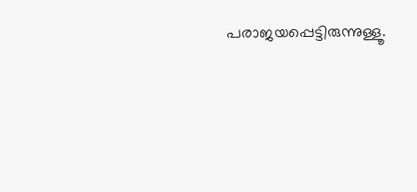പരാജയപ്പെട്ടിരുന്നുള്ളൂ.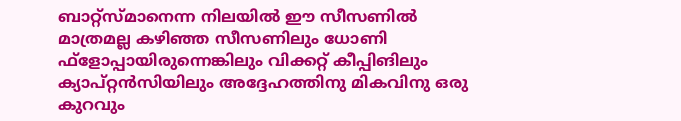ബാറ്റ്‌സ്മാനെന്ന നിലയില്‍ ഈ സീസണില്‍ മാത്രമല്ല കഴിഞ്ഞ സീസണിലും ധോണി ഫ്‌ളോപ്പായിരുന്നെങ്കിലും വിക്കറ്റ് കീപ്പിങിലും ക്യാപ്റ്റന്‍സിയിലും അദ്ദേഹത്തിനു മികവിനു ഒരു കുറവും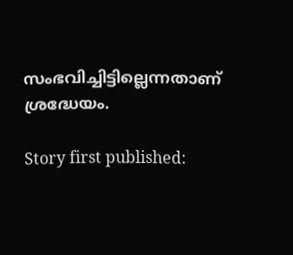സംഭവിച്ചിട്ടില്ലെന്നതാണ് ശ്രദ്ധേയം.

Story first published: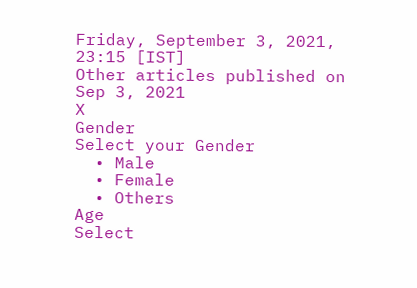Friday, September 3, 2021, 23:15 [IST]
Other articles published on Sep 3, 2021
X
Gender
Select your Gender
  • Male
  • Female
  • Others
Age
Select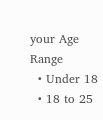your Age Range
  • Under 18
  • 18 to 25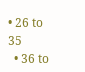• 26 to 35
  • 36 to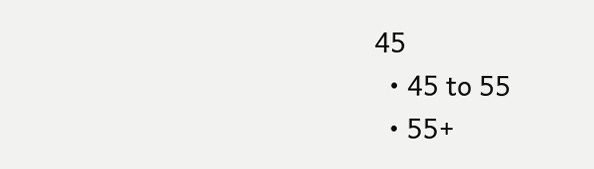45
  • 45 to 55
  • 55+